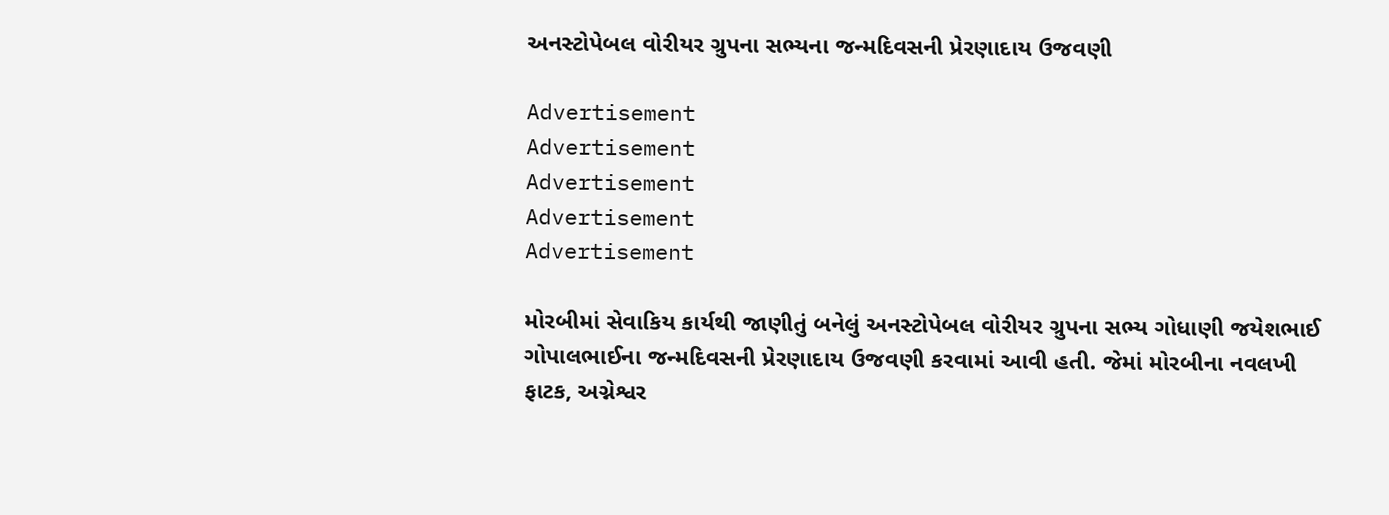અનસ્ટોપેબલ વોરીયર ગ્રુપના સભ્યના જન્મદિવસની પ્રેરણાદાય ઉજવણી

Advertisement
Advertisement
Advertisement
Advertisement
Advertisement

મોરબીમાં સેવાકિય કાર્યથી જાણીતું બનેલું અનસ્ટોપેબલ વોરીયર ગ્રુપના સભ્ય ગોધાણી જયેશભાઈ ગોપાલભાઈના જન્મદિવસની પ્રેરણાદાય ઉજવણી કરવામાં આવી હતી. જેમાં મોરબીના નવલખી ફાટક, અગ્નેશ્વર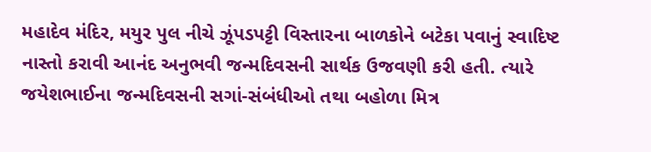મહાદેવ મંદિર, મયુર પુલ નીચે ઝૂંપડપટ્ટી વિસ્તારના બાળકોને બટેકા પવાનું સ્વાદિષ્ટ નાસ્તો કરાવી આનંદ અનુભવી જન્મદિવસની સાર્થક ઉજવણી કરી હતી. ત્યારે જયેશભાઈના જન્મદિવસની સગાં-સંબંધીઓ તથા બહોળા મિત્ર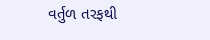વર્તુળ તરફથી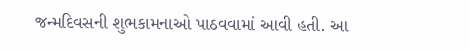જન્મદિવસની શુભકામનાઓ પાઠવવામાં આવી હતી. આ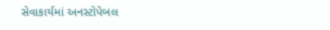સેવાકાર્યમાં અનસ્ટોપેબલ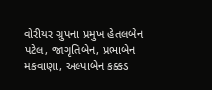વોરીયર ગ્રુપના પ્રમુખ હેતલબેન પટેલ, જાગૃતિબેન, પ્રભાબેન મકવાણા, અલ્પાબેન કક્કડ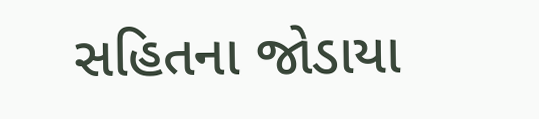સહિતના જોડાયા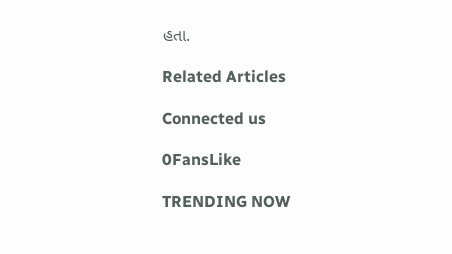હતા.

Related Articles

Connected us

0FansLike

TRENDING NOW